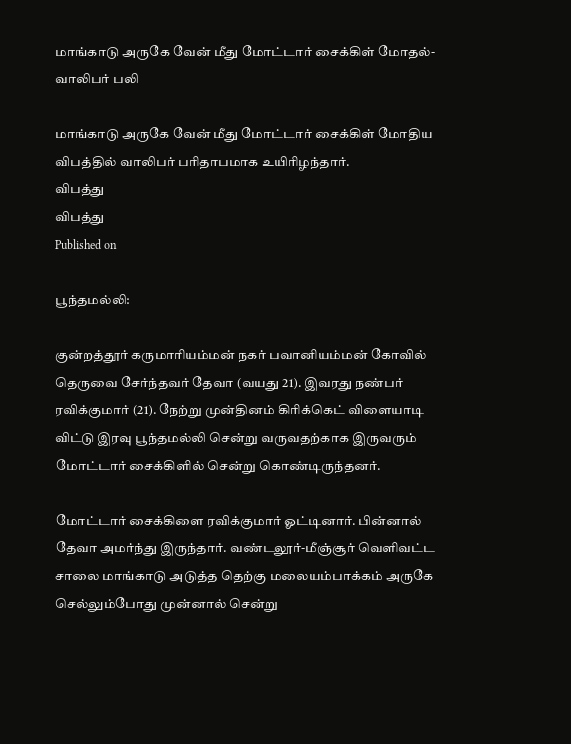மாங்காடு அருகே வேன் மீது மோட்டார் சைக்கிள் மோதல்- வாலிபர் பலி

மாங்காடு அருகே வேன் மீது மோட்டார் சைக்கிள் மோதிய விபத்தில் வாலிபர் பரிதாபமாக உயிரிழந்தார்.
விபத்து
விபத்து
Published on

பூந்தமல்லி:

குன்றத்தூர் கருமாரியம்மன் நகர் பவானியம்மன் கோவில் தெருவை சேர்ந்தவர் தேவா (வயது 21). இவரது நண்பர் ரவிக்குமார் (21). நேற்று முன்தினம் கிரிக்கெட் விளையாடி விட்டு இரவு பூந்தமல்லி சென்று வருவதற்காக இருவரும் மோட்டார் சைக்கிளில் சென்று கொண்டிருந்தனர்.

மோட்டார் சைக்கிளை ரவிக்குமார் ஓட்டினார். பின்னால் தேவா அமர்ந்து இருந்தார். வண்டலூர்-மீஞ்சூர் வெளிவட்ட சாலை மாங்காடு அடுத்த தெற்கு மலையம்பாக்கம் அருகே செல்லும்போது முன்னால் சென்று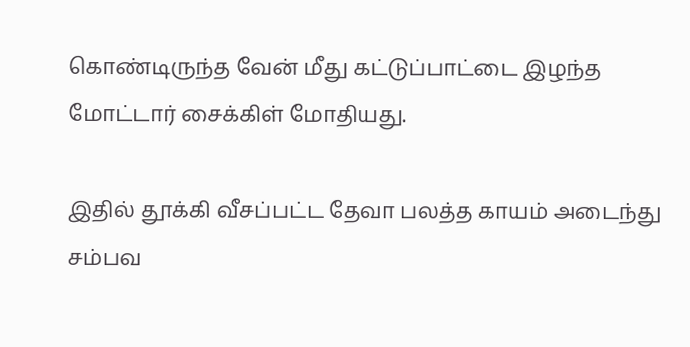கொண்டிருந்த வேன் மீது கட்டுப்பாட்டை இழந்த மோட்டார் சைக்கிள் மோதியது.

இதில் தூக்கி வீசப்பட்ட தேவா பலத்த காயம் அடைந்து சம்பவ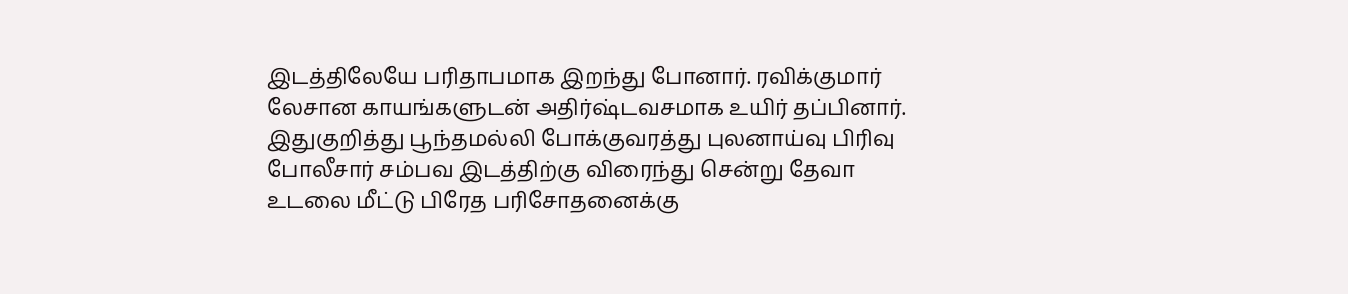இடத்திலேயே பரிதாபமாக இறந்து போனார். ரவிக்குமார் லேசான காயங்களுடன் அதிர்ஷ்டவசமாக உயிர் தப்பினார். இதுகுறித்து பூந்தமல்லி போக்குவரத்து புலனாய்வு பிரிவு போலீசார் சம்பவ இடத்திற்கு விரைந்து சென்று தேவா உடலை மீட்டு பிரேத பரிசோதனைக்கு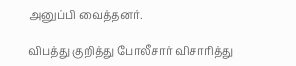அனுப்பி வைத்தனர்.

விபத்து குறித்து போலீசார் விசாரித்து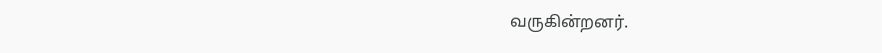வருகின்றனர்.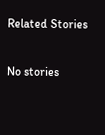Related Stories

No stories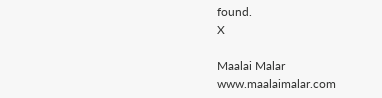found.
X

Maalai Malar
www.maalaimalar.com